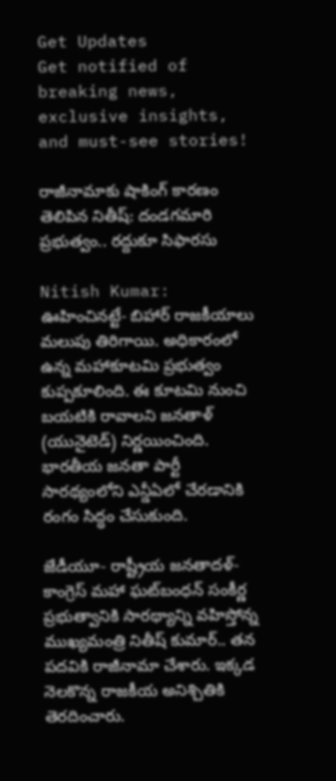Get Updates
Get notified of breaking news, exclusive insights, and must-see stories!

రాజీనామాకు షాకింగ్ కారణం తెలిపిన నితీష్: దండగమారి ప్రభుత్వం.. రద్దుకూ సిఫారసు

Nitish Kumar: ఊహించినట్టే- బిహార్ రాజకీయాలు మలుపు తిరిగాయి. అధికారంలో ఉన్న మహాకూటమి ప్రభుత్వం కుప్పకూలింది. ఈ కూటమి నుంచి బయటికి రావాలని జనతాళ్ (యునైటెడ్) నిర్ణయించింది. భారతీయ జనతా పార్టీ సారథ్యంలోని ఎన్డీఏలో చేరడానికి రంగం సిద్ధం చేసుకుంది.

జేడీయూ- రాష్ట్రీయ జనతాదళ్- కాంగ్రెస్ మహా ఘట్‌బంధన్ సంకీర్ణ ప్రభుత్వానికి సారథ్యాన్ని వహిస్తోన్న ముఖ్యమంత్రి నితీష్ కుమార్.. తన పదవికి రాజీనామా చేశారు. ఇక్కడ నెలకొన్న రాజకీయ అనిశ్చితికి తెరదించారు.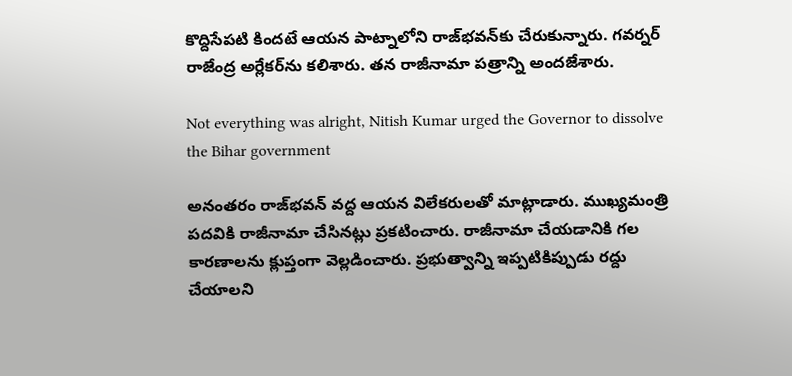కొద్దిసేపటి కిందటే ఆయన పాట్నాలోని రాజ్‌భవన్‌కు చేరుకున్నారు. గవర్నర్ రాజేంద్ర అర్లేకర్‌‌ను కలిశారు. తన రాజీనామా పత్రాన్ని అందజేశారు.

Not everything was alright, Nitish Kumar urged the Governor to dissolve the Bihar government

అనంతరం రాజ్‌భవన్ వద్ద ఆయన విలేకరులతో మాట్లాడారు. ముఖ్యమంత్రి పదవికి రాజీనామా చేసినట్లు ప్రకటించారు. రాజీనామా చేయడానికి గల కారణాలను క్లుప్తంగా వెల్లడించారు. ప్రభుత్వాన్ని ఇప్పటికిప్పుడు రద్దు చేయాలని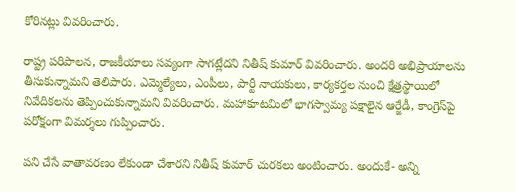కోరినట్లు వివరించారు.

రాష్ట్ర పరిపాలన, రాజకీయాలు సవ్యంగా సాగట్లేదని నితీష్ కుమార్ వివరించారు. అందరి అభిప్రాయాలను తీసుకున్నామని తెలిపారు. ఎమ్మెల్యేలు, ఎంపీలు, పార్టీ నాయకులు, కార్యకర్తల నుంచి క్షేత్రస్థాయిలో నివేదికలను తెప్పించుకున్నామని వివరించారు. మహాకూటమిలో భాగస్వామ్య పక్షాలైన ఆర్జేడీ, కాంగ్రెస్‌పై పరోక్షంగా విమర్శలు గుప్పించారు.

పని చేసే వాతావరణం లేకుండా చేశారని నితీష్ కుమార్ చురకలు అంటించారు. అందుకే- అన్ని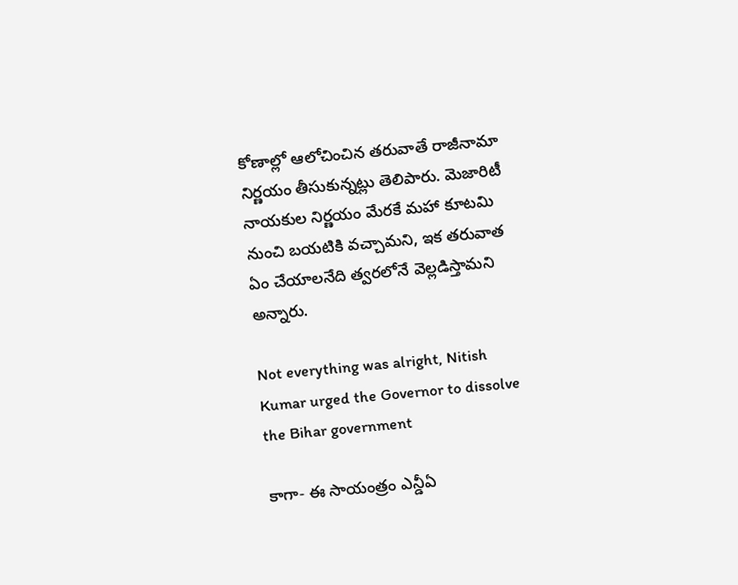కోణాల్లో ఆలోచించిన తరువాతే రాజీనామా నిర్ణయం తీసుకున్నట్లు తెలిపారు. మెజారిటీ నాయకుల నిర్ణయం మేరకే మహా కూటమి నుంచి బయటికి వచ్చామని, ఇక తరువాత ఏం చేయాలనేది త్వరలోనే వెల్లడిస్తామని అన్నారు.

Not everything was alright, Nitish Kumar urged the Governor to dissolve the Bihar government

కాగా- ఈ సాయంత్రం ఎన్డీఏ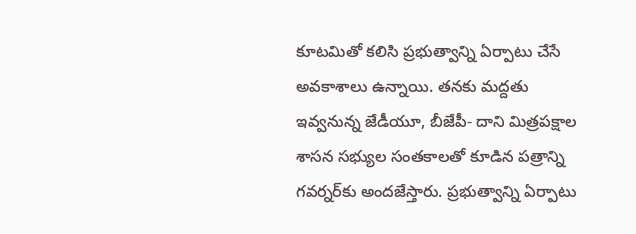కూటమితో కలిసి ప్రభుత్వాన్ని ఏర్పాటు చేసే అవకాశాలు ఉన్నాయి. తనకు మద్దతు ఇవ్వనున్న జేడీయూ, బీజేపీ- దాని మిత్రపక్షాల శాసన సభ్యుల సంతకాలతో కూడిన పత్రాన్ని గవర్నర్‌కు అందజేస్తారు. ప్రభుత్వాన్ని ఏర్పాటు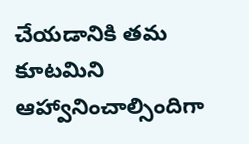చేయడానికి తమ కూటమిని ఆహ్వానించాల్సిందిగా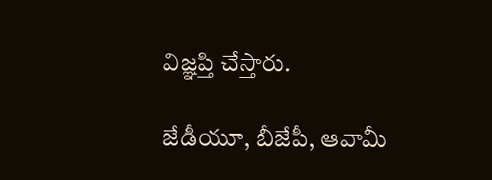విజ్ఞప్తి చేస్తారు.

జేడీయూ, బీజేపీ, ఆవామీ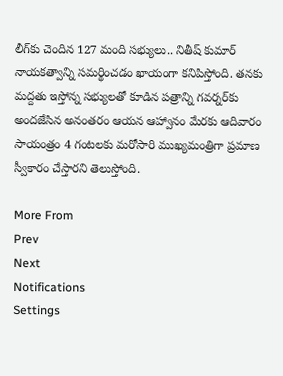లీగ్‌కు చెందిన 127 మంది సభ్యులు.. నితీష్ కుమార్ నాయకత్వాన్ని సమర్థించడం ఖాయంగా కనిపిస్తోంది. తనకు మద్దతు ఇస్తోన్న సభ్యులతో కూడిన పత్రాన్ని గవర్నర్‌కు అందజేసిన అనంతరం ఆయన ఆహ్వానం మేరకు ఆదివారం సాయంత్రం 4 గంటలకు మరోసారి ముఖ్యమంత్రిగా ప్రమాణ స్వీకారం చేస్తారని తెలుస్తోంది.

More From
Prev
Next
Notifications
Settings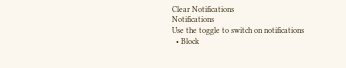Clear Notifications
Notifications
Use the toggle to switch on notifications
  • Block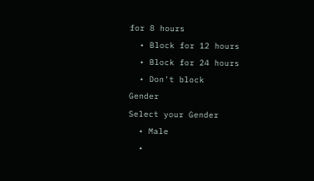for 8 hours
  • Block for 12 hours
  • Block for 24 hours
  • Don't block
Gender
Select your Gender
  • Male
  •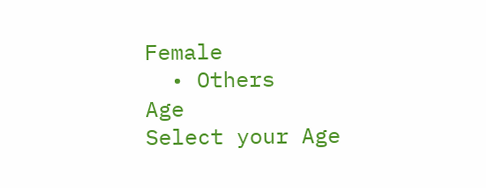Female
  • Others
Age
Select your Age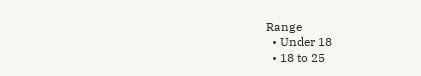Range
  • Under 18
  • 18 to 25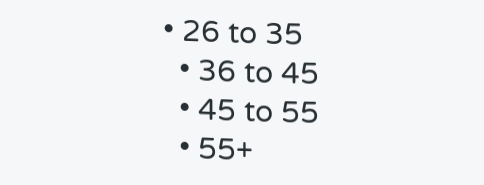• 26 to 35
  • 36 to 45
  • 45 to 55
  • 55+